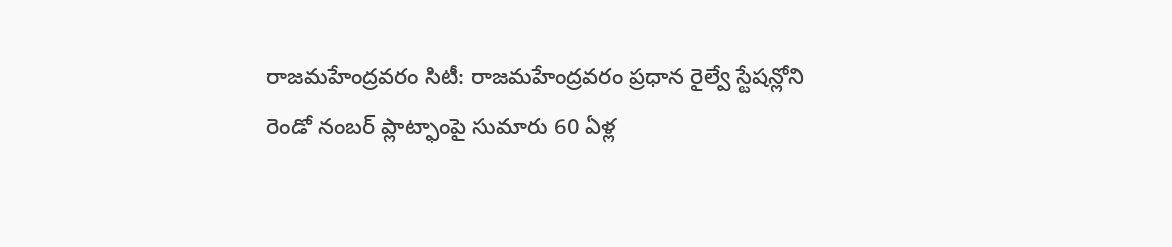రాజమహేంద్రవరం సిటీ: రాజమహేంద్రవరం ప్రధాన రైల్వే స్టేషన్లోని రెండో నంబర్ ప్లాట్ఫాంపై సుమారు 60 ఏళ్ల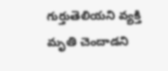గుర్తుతెలియని వ్యక్తి మృతి చెందాడని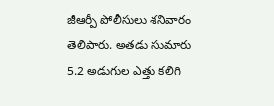జీఆర్పీ పోలీసులు శనివారం తెలిపారు. అతడు సుమారు 5.2 అడుగుల ఎత్తు కలిగి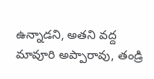ఉన్నాడని, అతని వద్ద మావూరి అప్పారావు, తండ్రి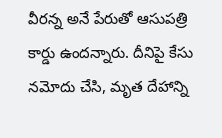వీరన్న అనే పేరుతో ఆసుపత్రి కార్డు ఉందన్నారు. దీనిపై కేసు నమోదు చేసి, మృత దేహాన్ని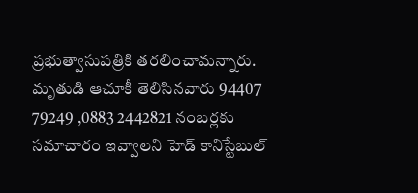ప్రభుత్వాసుపత్రికి తరలించామన్నారు. మృతుడి ఆచూకీ తెలిసినవారు 94407 79249 ,0883 2442821 నంబర్లకు సమాచారం ఇవ్వాలని హెడ్ కానిస్టేబుల్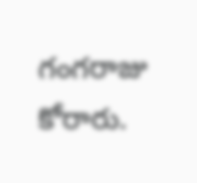గంగరాజు కోరారు.